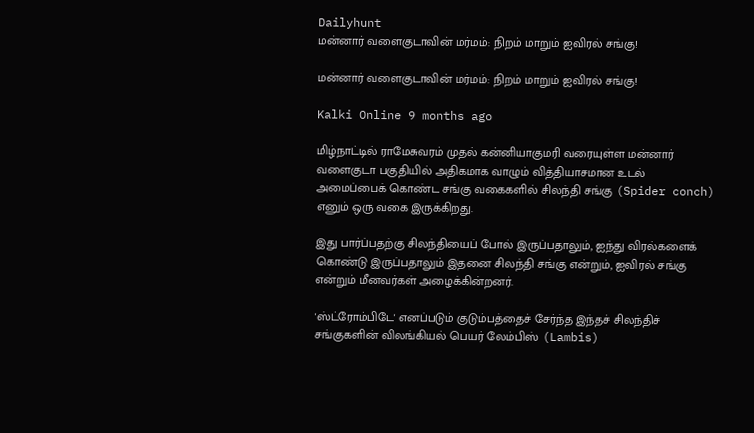Dailyhunt
மன்னார் வளைகுடாவின் மர்மம்: நிறம் மாறும் ஐவிரல் சங்கு!

மன்னார் வளைகுடாவின் மர்மம்: நிறம் மாறும் ஐவிரல் சங்கு!

Kalki Online 9 months ago

மிழ்நாட்டில் ராமேசுவரம் முதல் கன்னியாகுமரி வரையுள்ள மன்னார் வளைகுடா பகுதியில் அதிகமாக வாழும் வித்தியாசமான உடல் அமைப்பைக் கொண்ட சங்கு வகைகளில் சிலந்தி சங்கு (Spider conch) எனும் ஒரு வகை இருக்கிறது.

இது பார்ப்பதற்கு சிலந்தியைப் போல் இருப்பதாலும், ஐந்து விரல்களைக் கொண்டு இருப்பதாலும் இதனை சிலந்தி சங்கு என்றும், ஐவிரல் சங்கு என்றும் மீனவர்கள் அழைக்கின்றனர்.

'ஸ்ட்ரோம்பிடே' எனப்படும் குடும்பத்தைச் சேர்ந்த இந்தச் சிலந்திச் சங்குகளின் விலங்கியல் பெயர் லேம்பிஸ் (Lambis)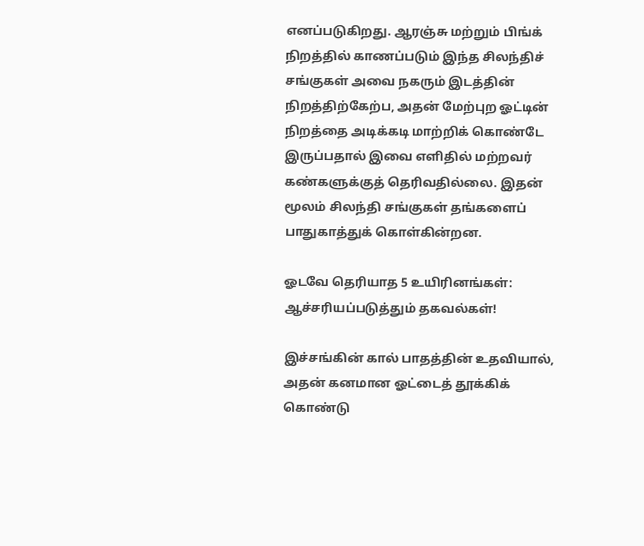எனப்படுகிறது. ஆரஞ்சு மற்றும் பிங்க் நிறத்தில் காணப்படும் இந்த சிலந்திச் சங்குகள் அவை நகரும் இடத்தின் நிறத்திற்கேற்ப, அதன் மேற்புற ஓட்டின் நிறத்தை அடிக்கடி மாற்றிக் கொண்டே இருப்பதால் இவை எளிதில் மற்றவர் கண்களுக்குத் தெரிவதில்லை. இதன் மூலம் சிலந்தி சங்குகள் தங்களைப் பாதுகாத்துக் கொள்கின்றன.

ஓடவே தெரியாத 5 உயிரினங்கள்: ஆச்சரியப்படுத்தும் தகவல்கள்!

இச்சங்கின் கால் பாதத்தின் உதவியால், அதன் கனமான ஓட்டைத் தூக்கிக் கொண்டு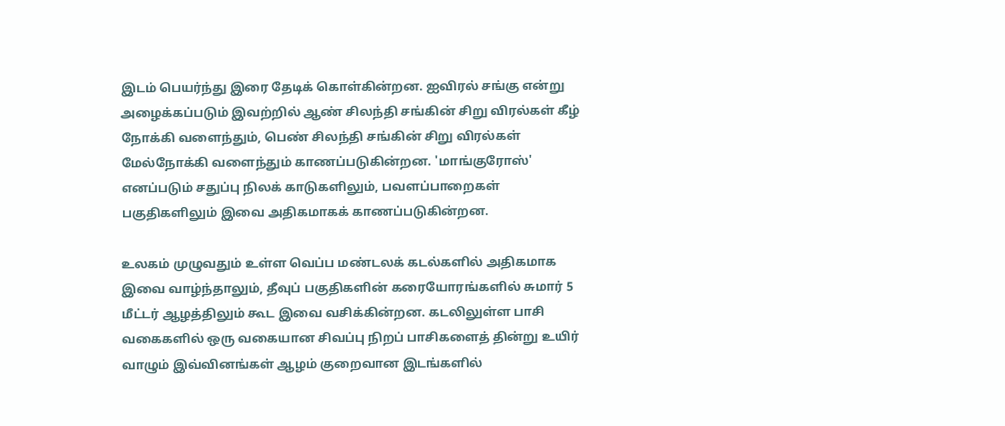இடம் பெயர்ந்து இரை தேடிக் கொள்கின்றன. ஐவிரல் சங்கு என்று அழைக்கப்படும் இவற்றில் ஆண் சிலந்தி சங்கின் சிறு விரல்கள் கீழ் நோக்கி வளைந்தும், பெண் சிலந்தி சங்கின் சிறு விரல்கள் மேல்நோக்கி வளைந்தும் காணப்படுகின்றன. 'மாங்குரோஸ்' எனப்படும் சதுப்பு நிலக் காடுகளிலும், பவளப்பாறைகள் பகுதிகளிலும் இவை அதிகமாகக் காணப்படுகின்றன.

உலகம் முழுவதும் உள்ள வெப்ப மண்டலக் கடல்களில் அதிகமாக இவை வாழ்ந்தாலும், தீவுப் பகுதிகளின் கரையோரங்களில் சுமார் 5 மீட்டர் ஆழத்திலும் கூட இவை வசிக்கின்றன. கடலிலுள்ள பாசி வகைகளில் ஒரு வகையான சிவப்பு நிறப் பாசிகளைத் தின்று உயிர் வாழும் இவ்வினங்கள் ஆழம் குறைவான இடங்களில்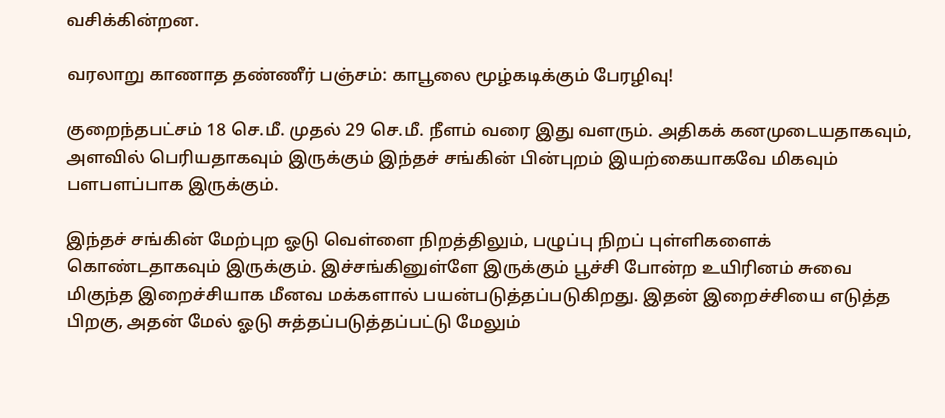வசிக்கின்றன.

வரலாறு காணாத தண்ணீர் பஞ்சம்: காபூலை மூழ்கடிக்கும் பேரழிவு!

குறைந்தபட்சம் 18 செ.மீ. முதல் 29 செ.மீ. நீளம் வரை இது வளரும். அதிகக் கனமுடையதாகவும், அளவில் பெரியதாகவும் இருக்கும் இந்தச் சங்கின் பின்புறம் இயற்கையாகவே மிகவும் பளபளப்பாக இருக்கும்.

இந்தச் சங்கின் மேற்புற ஓடு வெள்ளை நிறத்திலும், பழுப்பு நிறப் புள்ளிகளைக் கொண்டதாகவும் இருக்கும். இச்சங்கினுள்ளே இருக்கும் பூச்சி போன்ற உயிரினம் சுவை மிகுந்த இறைச்சியாக மீனவ மக்களால் பயன்படுத்தப்படுகிறது. இதன் இறைச்சியை எடுத்த பிறகு, அதன் மேல் ஓடு சுத்தப்படுத்தப்பட்டு மேலும்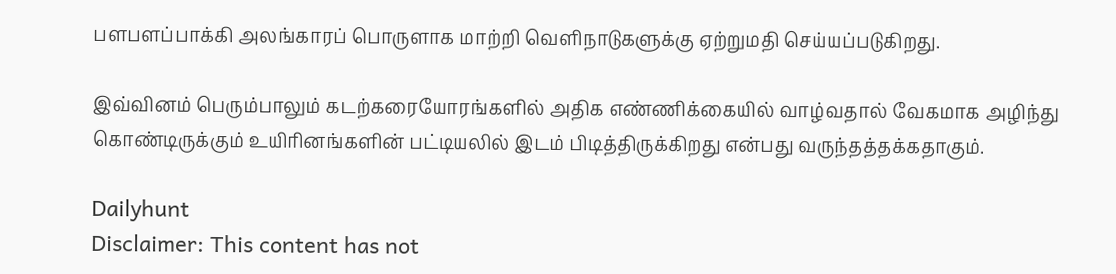பளபளப்பாக்கி அலங்காரப் பொருளாக மாற்றி வெளிநாடுகளுக்கு ஏற்றுமதி செய்யப்படுகிறது.

இவ்வினம் பெரும்பாலும் கடற்கரையோரங்களில் அதிக எண்ணிக்கையில் வாழ்வதால் வேகமாக அழிந்து கொண்டிருக்கும் உயிரினங்களின் பட்டியலில் இடம் பிடித்திருக்கிறது என்பது வருந்தத்தக்கதாகும்.

Dailyhunt
Disclaimer: This content has not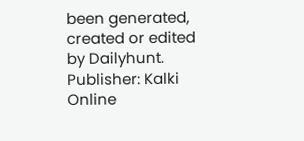been generated, created or edited by Dailyhunt. Publisher: Kalki Online